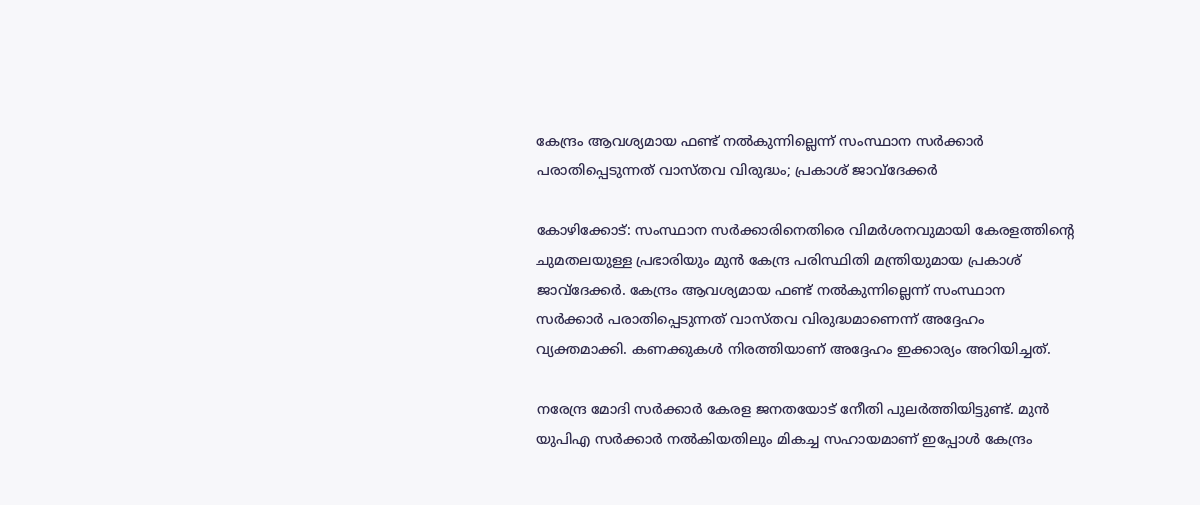കേന്ദ്രം ആവശ്യമായ ഫണ്ട് നൽകുന്നില്ലെന്ന് സംസ്ഥാന സർക്കാർ പരാതിപ്പെടുന്നത് വാസ്തവ വിരുദ്ധം; പ്രകാശ് ജാവ്‌ദേക്കർ

കോഴിക്കോട്: സംസ്ഥാന സർക്കാരിനെതിരെ വിമർശനവുമായി കേരളത്തിന്റെ ചുമതലയുള്ള പ്രഭാരിയും മുൻ കേന്ദ്ര പരിസ്ഥിതി മന്ത്രിയുമായ പ്രകാശ് ജാവ്‌ദേക്കർ. കേന്ദ്രം ആവശ്യമായ ഫണ്ട് നൽകുന്നില്ലെന്ന് സംസ്ഥാന സർക്കാർ പരാതിപ്പെടുന്നത് വാസ്തവ വിരുദ്ധമാണെന്ന് അദ്ദേഹം വ്യക്തമാക്കി. കണക്കുകൾ നിരത്തിയാണ് അദ്ദേഹം ഇക്കാര്യം അറിയിച്ചത്.

നരേന്ദ്ര മോദി സർക്കാർ കേരള ജനതയോട് നേീതി പുലർത്തിയിട്ടുണ്ട്. മുൻ യുപിഎ സർക്കാർ നൽകിയതിലും മികച്ച സഹായമാണ് ഇപ്പോൾ കേന്ദ്രം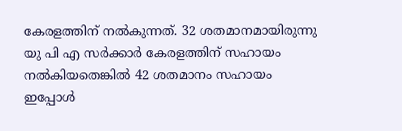കേരളത്തിന് നൽകുന്നത്. 32 ശതമാനമായിരുന്നു യു പി എ സർക്കാർ കേരളത്തിന് സഹായം നൽകിയതെങ്കിൽ 42 ശതമാനം സഹായം ഇപ്പോൾ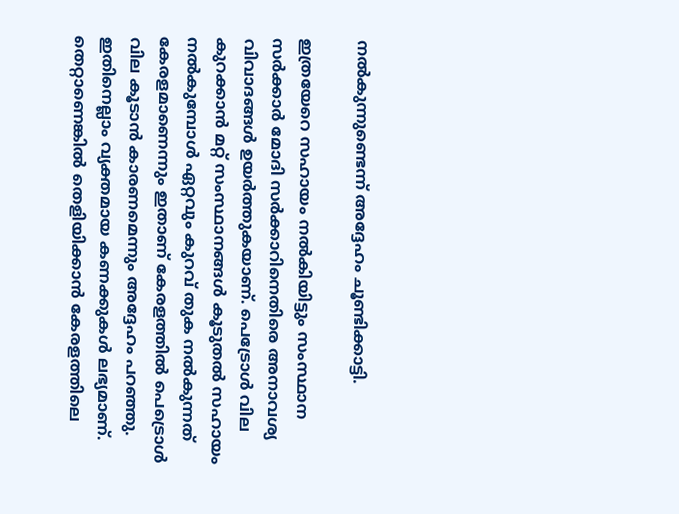നൽകുന്നുണ്ടെന്ന് അദ്ദേഹം ചൂണ്ടിക്കാട്ടി.

ഇത്രയേറെ സഹായം നൽകിയിട്ടും സംസ്ഥാന സർക്കാർ മോദി സർക്കാറിനെതിരെ അനാവശ്യ വിവാദങ്ങൾ ഉയർത്തുകയാണ്. പെട്രോൾ വില കുറക്കാൻ മറ്റ് സംസ്ഥാനങ്ങൾ കൂടുതൽ സഹായം നൽകുമ്പോൾ ഏറ്റവും കുറവ് തുക നൽകുന്നത് കേരളമാണെന്നും ഇതാണ് കേരളത്തിൽ പെട്രൊൾ വില കൂടാൻ കാരണമെന്നും അദ്ദേഹം പറഞ്ഞു. ഇതിനെല്ലാം വ്യക്തമായ കണക്കുകൾ ലഭ്യമാണ്. തെറ്റാണെങ്കിൽ തെളിയിക്കാൻ കേരളത്തിലെ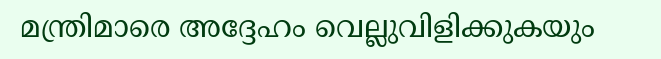മന്ത്രിമാരെ അദ്ദേഹം വെല്ലുവിളിക്കുകയും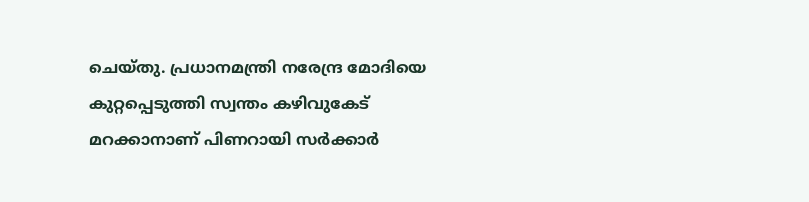ചെയ്തു. പ്രധാനമന്ത്രി നരേന്ദ്ര മോദിയെ കുറ്റപ്പെടുത്തി സ്വന്തം കഴിവുകേട് മറക്കാനാണ് പിണറായി സർക്കാർ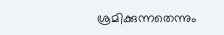ശ്രമിക്കുന്നതെന്നും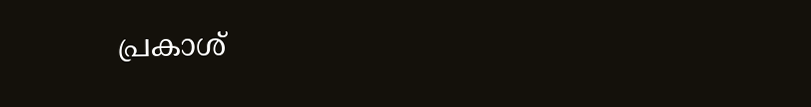പ്രകാശ്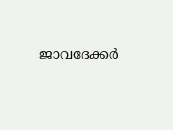ജാവദേക്കർ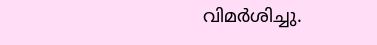വിമർശിച്ചു.